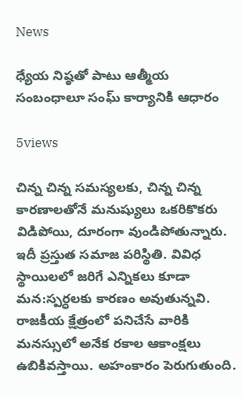News

ధ్యేయ నిష్ఠతో పాటు ఆత్మీయ సంబంధాలూ సంఘ్ కార్యానికి ఆధారం

5views

చిన్న చిన్న సమస్యలకు, చిన్న చిన్న కారణాలతోనే మనుష్యులు ఒకరికొకరు విడిపోయి, దూరంగా వుండిపోతున్నారు. ఇదీ ప్రస్తుత సమాజ పరిస్థితి. వివిధ స్థాయిలలో జరిగే ఎన్నికలు కూడా మన:స్పర్ధలకు కారణం అవుతున్నవి. రాజకీయ క్షేత్రంలో పనిచేసే వారికి మనస్సులో అనేక రకాల ఆకాంక్షలు ఉబికివస్తాయి. అహంకారం పెరుగుతుంది.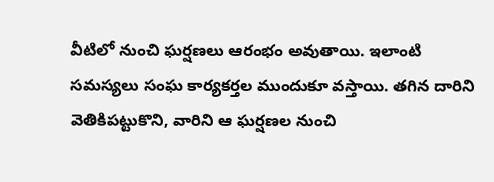వీటిలో నుంచి ఘర్షణలు ఆరంభం అవుతాయి. ఇలాంటి సమస్యలు సంఘ కార్యకర్తల ముందుకూ వస్తాయి. తగిన దారిని వెతికిపట్టుకొని, వారిని ఆ ఘర్షణల నుంచి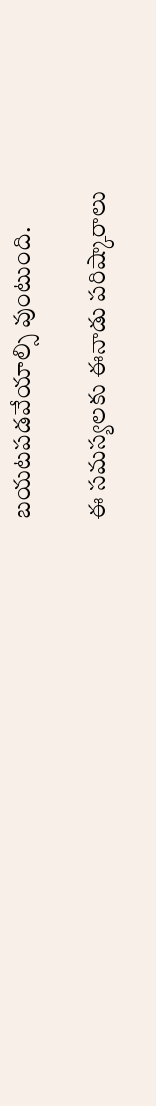బయటపడవేయాల్సి వుంటుంది.

ఈ సమస్యలకు ఈనాడు పరిష్కారాలు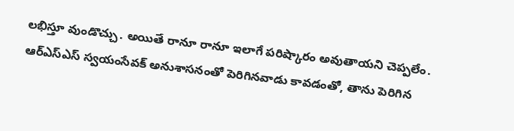లభిస్తూ వుండొచ్చు. అయితే రానూ రానూ ఇలాగే పరిష్కారం అవుతాయని చెప్పలేం. ఆర్ఎస్ఎస్ స్వయంసేవక్ అనుశాసనంతో పెరిగినవాడు కావడంతో, తాను పెరిగిన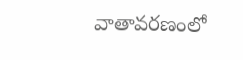వాతావరణంలో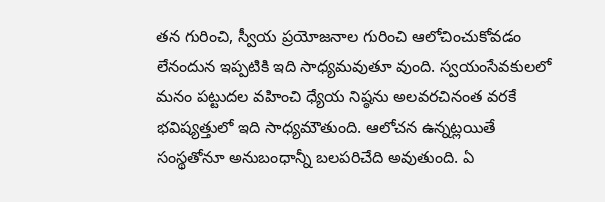తన గురించి, స్వీయ ప్రయోజనాల గురించి ఆలోచించుకోవడం లేనందున ఇప్పటికి ఇది సాధ్యమవుతూ వుంది. స్వయంసేవకులలో మనం పట్టుదల వహించి ధ్యేయ నిష్ఠను అలవరచినంత వరకే భవిష్యత్తులో ఇది సాధ్యమౌతుంది. ఆలోచన ఉన్నట్లయితే సంస్థతోనూ అనుబంధాన్నీ బలపరిచేది అవుతుంది. ఏ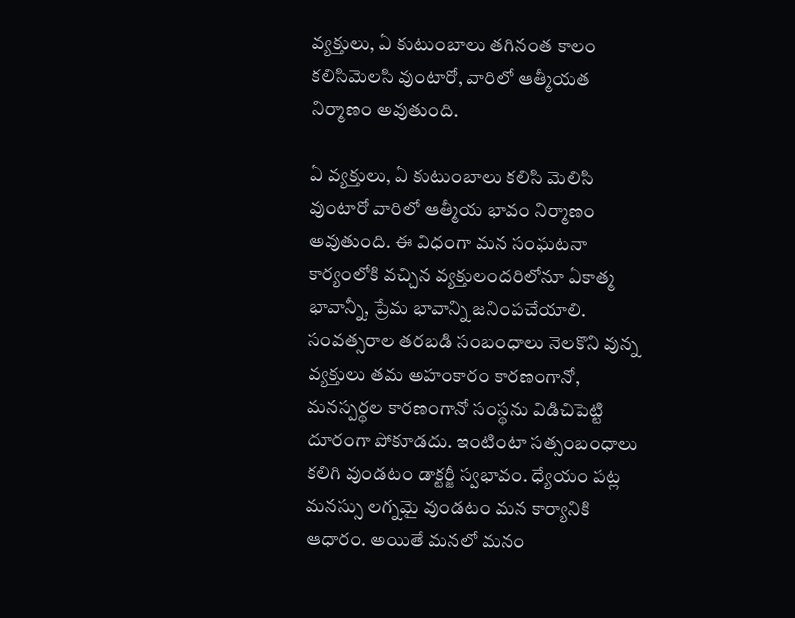వ్యక్తులు, ఏ కుటుంబాలు తగినంత కాలం కలిసిమెలసి వుంటారో, వారిలో ఆత్మీయత నిర్మాణం అవుతుంది.

ఏ వ్యక్తులు, ఏ కుటుంబాలు కలిసి మెలిసి వుంటారో వారిలో ఆత్మీయ భావం నిర్మాణం అవుతుంది. ఈ విధంగా మన సంఘటనా కార్యంలోకి వచ్చిన వ్యక్తులందరిలోనూ ఏకాత్మ భావాన్నీ, ప్రేమ భావాన్ని జనింపచేయాలి. సంవత్సరాల తరబడి సంబంధాలు నెలకొని వున్న వ్యక్తులు తమ అహంకారం కారణంగానో, మనస్పర్థల కారణంగానో సంస్థను విడిచిపెట్టి దూరంగా పోకూడదు. ఇంటింటా సత్సంబంధాలు కలిగి వుండటం డాక్టర్జీ స్వభావం. ధ్యేయం పట్ల మనస్సు లగ్నమై వుండటం మన కార్యానికి ఆధారం. అయితే మనలో మనం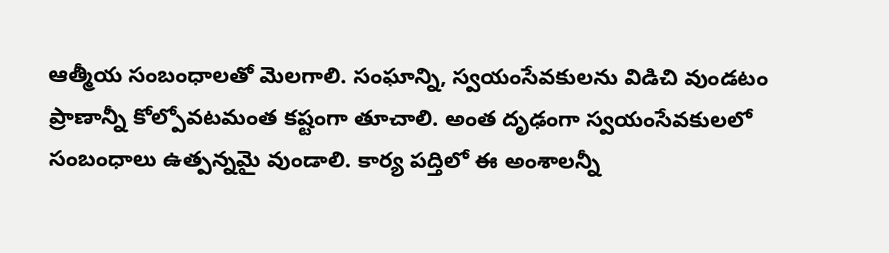ఆత్మీయ సంబంధాలతో మెలగాలి. సంఘాన్ని, స్వయంసేవకులను విడిచి వుండటం ప్రాణాన్నీ కోల్పోవటమంత కష్టంగా తూచాలి. అంత దృఢంగా స్వయంసేవకులలో సంబంధాలు ఉత్పన్నమై వుండాలి. కార్య పద్తిలో ఈ అంశాలన్నీ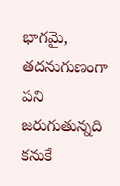భాగమై, తదనుగుణంగా పని జరుగుతున్నది కనుకే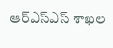ఆర్ఎస్ఎస్ శాఖల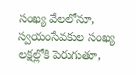సంఖ్య వేలలోనూ, స్వయంసేవకుల సంఖ్య లక్షల్లోకి పెరుగుతూ,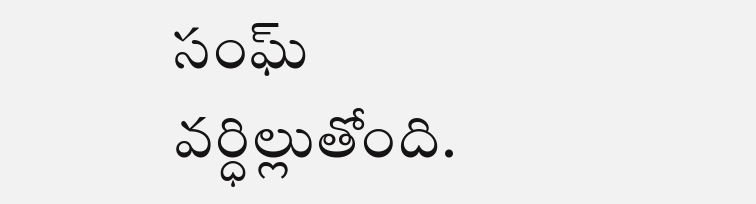సంఘ్ వర్ధిల్లుతోంది.